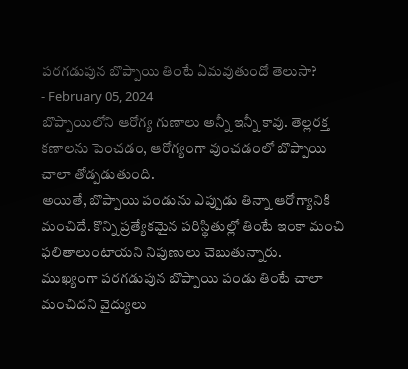పరగడుపున బొప్పాయి తింటే ఏమవుతుందో తెలుసా?
- February 05, 2024
బొప్పాయిలోని ఆరోగ్య గుణాలు అన్నీ ఇన్నీ కావు. తెల్లరక్త కణాలను పెంచడం, ఆరోగ్యంగా వుంచడంలో బొప్పాయి చాలా తోడ్పడుతుంది.
అయితే, బొప్పాయి పండును ఎప్పుడు తిన్నా ఆరోగ్యానికి మంచిదే. కొన్ని ప్రత్యేకమైన పరిస్థితుల్లో తింటే ఇంకా మంచి ఫలితాలుంటాయని నిపుణులు చెబుతున్నారు.
ముఖ్యంగా పరగడుపున బొప్పాయి పండు తింటే చాలా మంచిదని వైద్యులు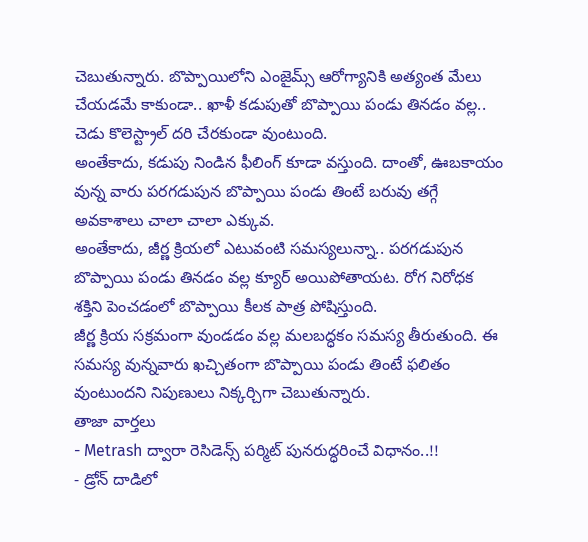చెబుతున్నారు. బొప్పాయిలోని ఎంజైమ్స్ ఆరోగ్యానికి అత్యంత మేలు చేయడమే కాకుండా.. ఖాళీ కడుపుతో బొప్పాయి పండు తినడం వల్ల.. చెడు కొలెస్ట్రాల్ దరి చేరకుండా వుంటుంది.
అంతేకాదు, కడుపు నిండిన ఫీలింగ్ కూడా వస్తుంది. దాంతో, ఊబకాయం వున్న వారు పరగడుపున బొప్పాయి పండు తింటే బరువు తగ్గే అవకాశాలు చాలా చాలా ఎక్కువ.
అంతేకాదు, జీర్ణ క్రియలో ఎటువంటి సమస్యలున్నా.. పరగడుపున బొప్పాయి పండు తినడం వల్ల క్యూర్ అయిపోతాయట. రోగ నిరోధక శక్తిని పెంచడంలో బొప్పాయి కీలక పాత్ర పోషిస్తుంది.
జీర్ణ క్రియ సక్రమంగా వుండడం వల్ల మలబద్ధకం సమస్య తీరుతుంది. ఈ సమస్య వున్నవారు ఖచ్చితంగా బొప్పాయి పండు తింటే ఫలితం వుంటుందని నిపుణులు నిక్కర్చిగా చెబుతున్నారు.
తాజా వార్తలు
- Metrash ద్వారా రెసిడెన్స్ పర్మిట్ పునరుద్ధరించే విధానం..!!
- డ్రోన్ దాడిలో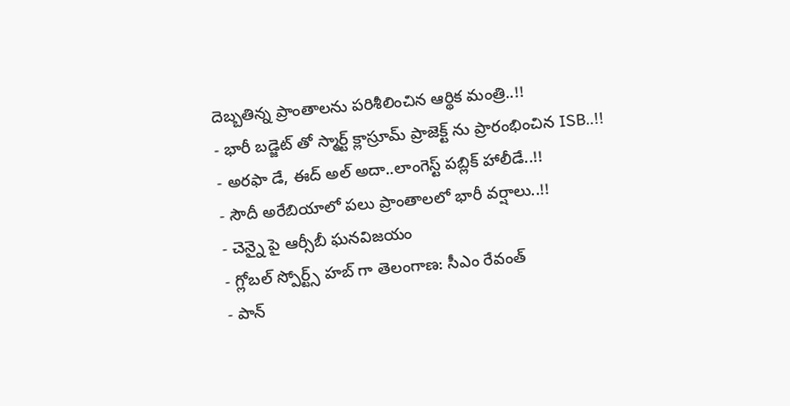దెబ్బతిన్న ప్రాంతాలను పరిశీలించిన ఆర్థిక మంత్రి..!!
- భారీ బడ్జెట్ తో స్మార్ట్ క్లాస్రూమ్ ప్రాజెక్ట్ ను ప్రారంభించిన ISB..!!
- అరఫా డే, ఈద్ అల్ అదా..లాంగెస్ట్ పబ్లిక్ హాలీడే..!!
- సౌదీ అరేబియాలో పలు ప్రాంతాలలో భారీ వర్షాలు..!!
- చెన్నై పై ఆర్సీబీ ఘనవిజయం
- గ్లోబల్ స్పోర్ట్స్ హబ్ గా తెలంగాణ: సీఎం రేవంత్
- పాన్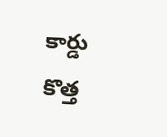కార్డు కొత్త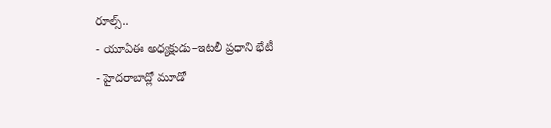రూల్స్..
- యూఏఈ అధ్యక్షుడు–ఇటలీ ప్రధాని భేటీ
- హైదరాబాద్లో మూడో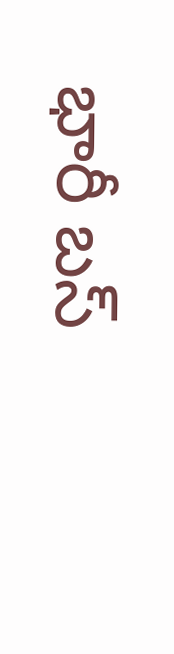భారీ బస్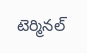టెర్మినల్